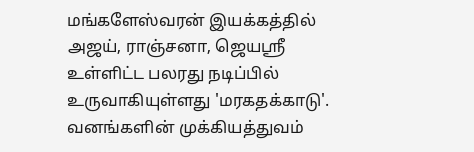மங்களேஸ்வரன் இயக்கத்தில் அஜய், ராஞ்சனா, ஜெயஸ்ரீ உள்ளிட்ட பலரது நடிப்பில் உருவாகியுள்ளது 'மரகதக்காடு'. வனங்களின் முக்கியத்துவம்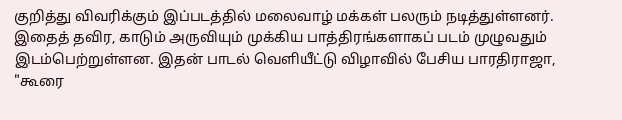குறித்து விவரிக்கும் இப்படத்தில் மலைவாழ் மக்கள் பலரும் நடித்துள்ளனர். இதைத் தவிர, காடும் அருவியும் முக்கிய பாத்திரங்களாகப் படம் முழுவதும் இடம்பெற்றுள்ளன. இதன் பாடல் வெளியீட்டு விழாவில் பேசிய பாரதிராஜா, "கூரை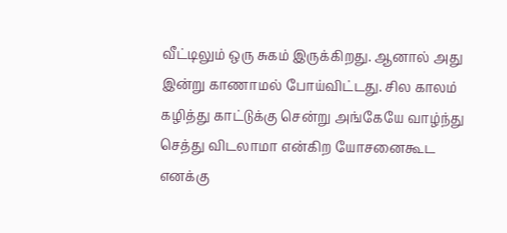வீட்டிலும் ஒரு சுகம் இருக்கிறது. ஆனால் அது இன்று காணாமல் போய்விட்டது. சில காலம் கழித்து காட்டுக்கு சென்று அங்கேயே வாழ்ந்து செத்து விடலாமா என்கிற யோசனைகூட எனக்கு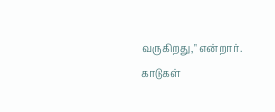வருகிறது," என்றார்.
காடுகள்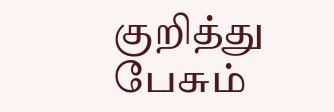குறித்து பேசும்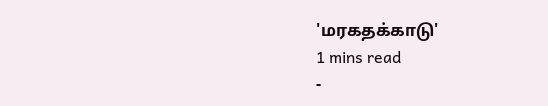'மரகதக்காடு'
1 mins read
-